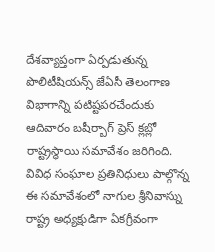దేశవ్యాప్తంగా ఏర్పడుతున్న పొలిటీషియన్స్ జేఏసీ తెలంగాణ విభాగాన్ని పటిష్టపరచేందుకు ఆదివారం బషీర్బాగ్ ప్రెస్ క్లబ్లో రాష్ట్రస్థాయి సమావేశం జరిగింది. వివిధ సంఘాల ప్రతినిధులు పాల్గొన్న ఈ సమావేశంలో నాగుల శ్రీనివాస్ను రాష్ట్ర అధ్యక్షుడిగా ఏకగ్రీవంగా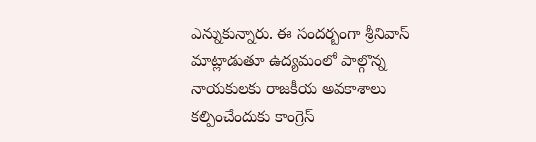ఎన్నుకున్నారు. ఈ సందర్బంగా శ్రీనివాస్ మాట్లాడుతూ ఉద్యమంలో పాల్గొన్న నాయకులకు రాజకీయ అవకాశాలు కల్పించేందుకు కాంగ్రెస్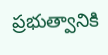ప్రభుత్వానికి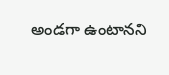అండగా ఉంటానని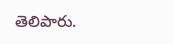తెలిపారు.